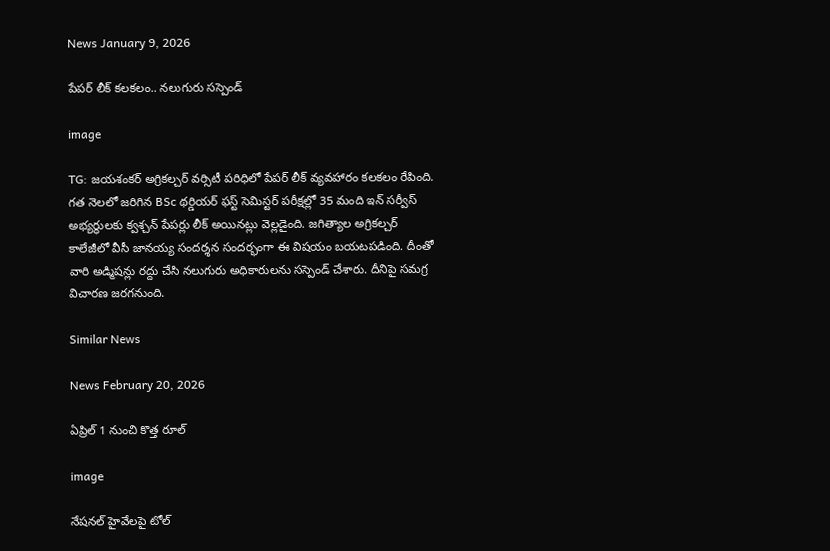News January 9, 2026

పేపర్ లీక్ కలకలం.. నలుగురు సస్పెండ్

image

TG: జయశంకర్ అగ్రికల్చర్ వర్సిటీ పరిధిలో పేపర్ లీక్ వ్యవహారం కలకలం రేపింది. గత నెలలో జరిగిన BSc థర్డియర్ ఫస్ట్ సెమిస్టర్ పరీక్షల్లో 35 మంది ఇన్ సర్వీస్ అభ్యర్థులకు క్వశ్చన్ పేపర్లు లీక్ అయినట్లు వెల్లడైంది. జగిత్యాల అగ్రికల్చర్ కాలేజీలో వీసీ జానయ్య సందర్శన సందర్భంగా ఈ విషయం బయటపడింది. దీంతో వారి అడ్మిషన్లు రద్దు చేసి నలుగురు అధికారులను సస్పెండ్ చేశారు. దీనిపై సమగ్ర విచారణ జరగనుంది.

Similar News

News February 20, 2026

ఏప్రిల్ 1 నుంచి కొత్త రూల్

image

నేషనల్ హైవేలపై టోల్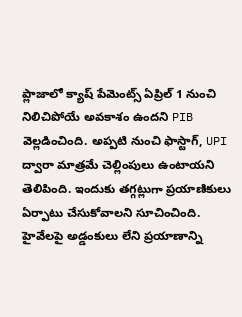ప్లాజాలో క్యాష్ పేమెంట్స్ ఏప్రిల్ 1 నుంచి నిలిచిపోయే అవకాశం ఉందని PIB వెల్లడించింది. అప్పటి నుంచి ఫాస్టాగ్, UPI ద్వారా మాత్రమే చెల్లింపులు ఉంటాయని తెలిపింది. ఇందుకు తగ్గట్లుగా ప్రయాణికులు ఏర్పాటు చేసుకోవాలని సూచించింది. హైవేలపై అడ్డంకులు లేని ప్రయాణాన్ని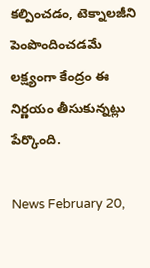కల్పించడం, టెక్నాలజీని పెంపొందించడమే లక్ష్యంగా కేంద్రం ఈ నిర్ణయం తీసుకున్నట్లు పేర్కొంది.

News February 20,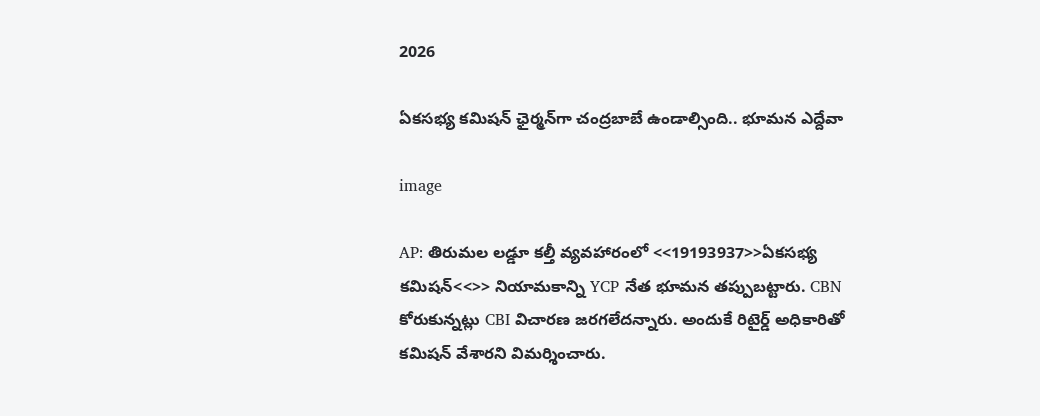2026

ఏకసభ్య కమిషన్ ఛైర్మ‌న్‌గా చంద్రబాబే ఉండాల్సింది.. భూమన ఎద్దేవా

image

AP: తిరుమల లడ్డూ కల్తీ వ్యవహారంలో <<19193937>>ఏకసభ్య కమిషన్<<>> నియామకాన్ని YCP నేత భూమన తప్పుబట్టారు. CBN కోరుకున్నట్లు CBI విచారణ జరగలేదన్నారు. అందుకే రిటైర్డ్ అధికారితో కమిషన్ వేశారని విమర్శించారు.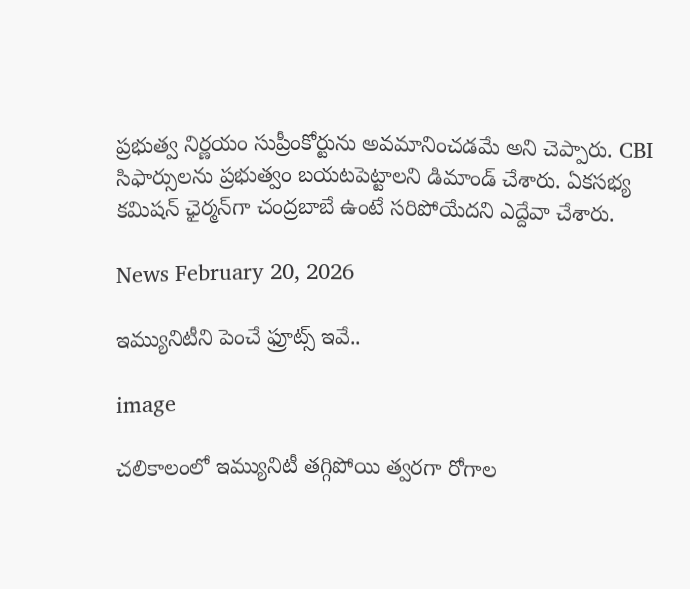ప్రభుత్వ నిర్ణయం సుప్రీంకోర్టును అవమానించడమే అని చెప్పారు. CBI సిఫార్సులను ప్రభుత్వం బయటపెట్టాలని డిమాండ్ చేశారు. ఏకసభ్య కమిషన్ ఛైర్మ‌న్‌గా చంద్రబాబే ఉంటే సరిపోయేదని ఎద్దేవా చేశారు.

News February 20, 2026

ఇమ్యునిటీని పెంచే ఫ్రూట్స్ ఇవే..

image

చలికాలంలో ఇమ్యునిటీ తగ్గిపోయి త్వరగా రోగాల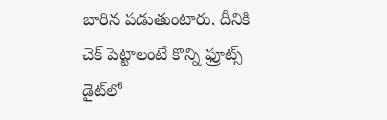బారిన పడుతుంటారు. దీనికి చెక్ పెట్టాలంటే కొన్ని ఫ్రూట్స్ డైట్‌లో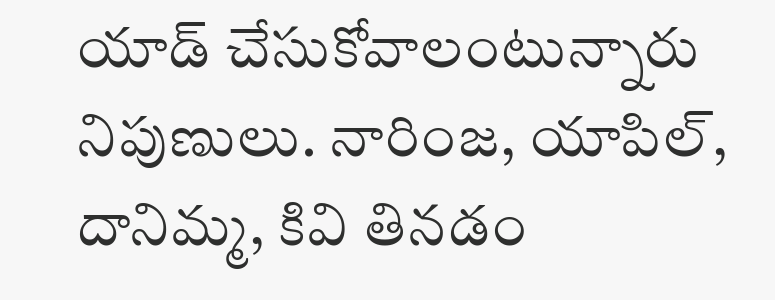యాడ్ చేసుకోవాలంటున్నారు నిపుణులు. నారింజ‌, యాపిల్, దానిమ్మ‌, కివి తినడం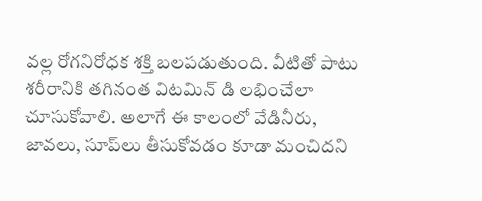వల్ల రోగనిరోధక శక్తి బలపడుతుంది. వీటితో పాటు శ‌రీరానికి త‌గినంత విట‌మిన్ డి ల‌భించేలా చూసుకోవాలి. అలాగే ఈ కాలంలో వేడినీరు, జావలు, సూప్‌లు తీసుకోవడం కూడా మంచిదని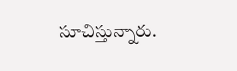సూచిస్తున్నారు.